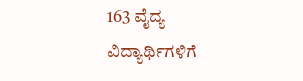163 ವೈದ್ಯ ವಿದ್ಯಾರ್ಥಿಗಳಿಗೆ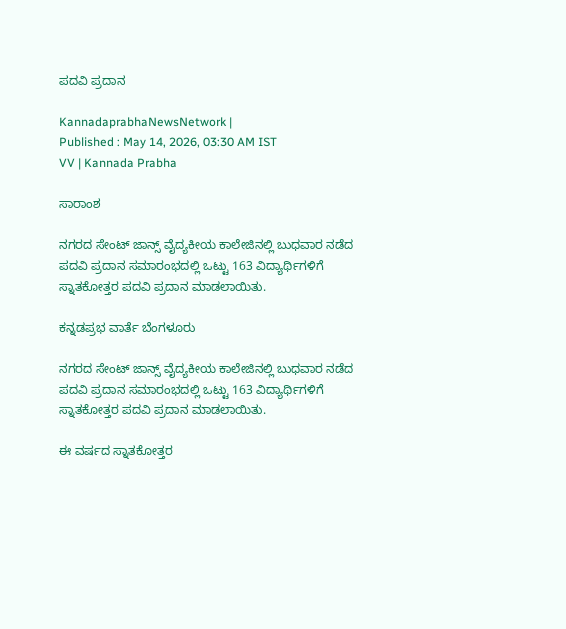ಪದವಿ ಪ್ರದಾನ

KannadaprabhaNewsNetwork |
Published : May 14, 2026, 03:30 AM IST
VV | Kannada Prabha

ಸಾರಾಂಶ

ನಗರದ ಸೇಂಟ್ ಜಾನ್ಸ್ ವೈದ್ಯಕೀಯ ಕಾಲೇಜಿನಲ್ಲಿ ಬುಧವಾರ ನಡೆದ ಪದವಿ ಪ್ರದಾನ ಸಮಾರಂಭದಲ್ಲಿ ಒಟ್ಟು 163 ವಿದ್ಯಾರ್ಥಿಗಳಿಗೆ ಸ್ನಾತಕೋತ್ತರ ಪದವಿ ಪ್ರದಾನ ಮಾಡಲಾಯಿತು.

ಕನ್ನಡಪ್ರಭ ವಾರ್ತೆ ಬೆಂಗಳೂರು

ನಗರದ ಸೇಂಟ್ ಜಾನ್ಸ್ ವೈದ್ಯಕೀಯ ಕಾಲೇಜಿನಲ್ಲಿ ಬುಧವಾರ ನಡೆದ ಪದವಿ ಪ್ರದಾನ ಸಮಾರಂಭದಲ್ಲಿ ಒಟ್ಟು 163 ವಿದ್ಯಾರ್ಥಿಗಳಿಗೆ ಸ್ನಾತಕೋತ್ತರ ಪದವಿ ಪ್ರದಾನ ಮಾಡಲಾಯಿತು.

ಈ ವರ್ಷದ ಸ್ನಾತಕೋತ್ತರ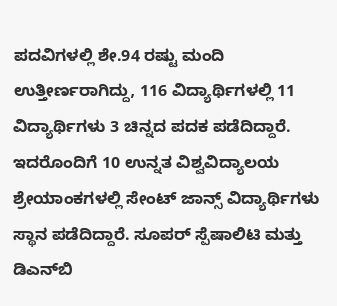ಪದವಿಗಳಲ್ಲಿ ಶೇ.94 ರಷ್ಟು ಮಂದಿ ಉತ್ತೀರ್ಣರಾಗಿದ್ದು, 116 ವಿದ್ಯಾರ್ಥಿಗಳಲ್ಲಿ 11 ವಿದ್ಯಾರ್ಥಿಗಳು 3 ಚಿನ್ನದ ಪದಕ ಪಡೆದಿದ್ದಾರೆ. ಇದರೊಂದಿಗೆ 10 ಉನ್ನತ ವಿಶ್ವವಿದ್ಯಾಲಯ ಶ್ರೇಯಾಂಕಗಳಲ್ಲಿ ಸೇಂಟ್‌ ಜಾನ್ಸ್‌ ವಿದ್ಯಾರ್ಥಿಗಳು ಸ್ಥಾನ ಪಡೆದಿದ್ದಾರೆ. ಸೂಪರ್ ಸ್ಪೆಷಾಲಿಟಿ ಮತ್ತು ಡಿಎನ್‌ಬಿ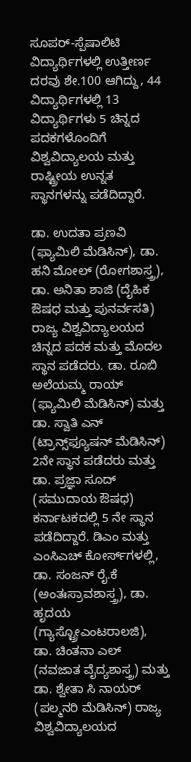ಸೂಪರ್-ಸ್ಪೆಷಾಲಿಟಿ ವಿದ್ಯಾರ್ಥಿಗಳಲ್ಲಿ ಉತ್ತೀರ್ಣ ದರವು ಶೇ.100 ಆಗಿದ್ದು, 44 ವಿದ್ಯಾರ್ಥಿಗಳಲ್ಲಿ 13 ವಿದ್ಯಾರ್ಥಿಗಳು 5 ಚಿನ್ನದ ಪದಕಗಳೊಂದಿಗೆ ವಿಶ್ವವಿದ್ಯಾಲಯ ಮತ್ತು ರಾಷ್ಟ್ರೀಯ ಉನ್ನತ ಸ್ಥಾನಗಳನ್ನು ಪಡೆದಿದ್ದಾರೆ.

ಡಾ. ಉದತಾ ಪ್ರಣವಿ (ಫ್ಯಾಮಿಲಿ ಮೆಡಿಸಿನ್), ಡಾ. ಹನಿ ಮೋಲ್ (ರೋಗಶಾಸ್ತ್ರ), ಡಾ. ಅನಿತಾ ಶಾಜಿ (ದೈಹಿಕ ಔಷಧ ಮತ್ತು ಪುನರ್ವಸತಿ) ರಾಜ್ಯ ವಿಶ್ವವಿದ್ಯಾಲಯದ ಚಿನ್ನದ ಪದಕ ಮತ್ತು ಮೊದಲ ಸ್ಥಾನ ಪಡೆದರು. ಡಾ. ರೂಬಿ ಅಲೆಯಮ್ಮ ರಾಯ್ (ಫ್ಯಾಮಿಲಿ ಮೆಡಿಸಿನ್) ಮತ್ತು ಡಾ. ಸ್ವಾತಿ ಎನ್ (ಟ್ರಾನ್ಸ್‌ಫ್ಯೂಷನ್ ಮೆಡಿಸಿನ್) 2ನೇ ಸ್ಥಾನ ಪಡೆದರು ಮತ್ತು ಡಾ. ಪ್ರಜ್ಞಾ ಸೂದ್ (ಸಮುದಾಯ ಔಷಧ) ಕರ್ನಾಟಕದಲ್ಲಿ 5 ನೇ ಸ್ಥಾನ ಪಡೆದಿದ್ದಾರೆ. ಡಿಎಂ ಮತ್ತು ಎಂಸಿಎಚ್ ಕೋರ್ಸ್‌ಗಳಲ್ಲಿ, ಡಾ. ಸಂಜನ್ ರೈ.ಕೆ (ಅಂತಃಸ್ರಾವಶಾಸ್ತ್ರ), ಡಾ. ಹೃದಯ (ಗ್ಯಾಸ್ಟ್ರೋಎಂಟರಾಲಜಿ), ಡಾ. ಚಿಂತನಾ ಎಲ್ (ನವಜಾತ ವೈದ್ಯಶಾಸ್ತ್ರ) ಮತ್ತು ಡಾ. ಶ್ವೇತಾ ಸಿ ನಾಯರ್ (ಪಲ್ಮನರಿ ಮೆಡಿಸಿನ್) ರಾಜ್ಯ ವಿಶ್ವವಿದ್ಯಾಲಯದ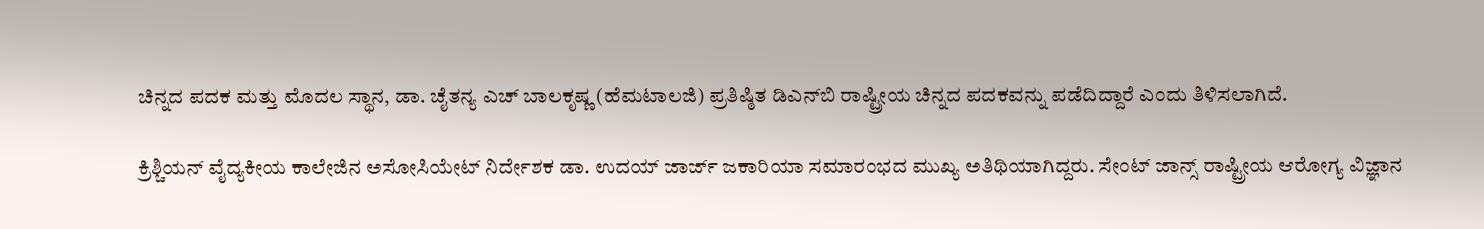ಚಿನ್ನದ ಪದಕ ಮತ್ತು ಮೊದಲ ಸ್ಥಾನ, ಡಾ. ಚೈತನ್ಯ ಎಚ್ ಬಾಲಕೃಷ್ಣ (ಹೆಮಟಾಲಜಿ) ಪ್ರತಿಷ್ಠಿತ ಡಿಎನ್‌ಬಿ ರಾಷ್ಟ್ರೀಯ ಚಿನ್ನದ ಪದಕವನ್ನು ಪಡೆದಿದ್ದಾರೆ ಎಂದು ತಿಳಿಸಲಾಗಿದೆ.

ಕ್ರಿಶ್ಚಿಯನ್ ವೈದ್ಯಕೀಯ ಕಾಲೇಜಿನ ಅಸೋಸಿಯೇಟ್ ನಿರ್ದೇಶಕ ಡಾ. ಉದಯ್ ಜಾರ್ಜ್ ಜಕಾರಿಯಾ ಸಮಾರಂಭದ ಮುಖ್ಯ ಅತಿಥಿಯಾಗಿದ್ದರು. ಸೇಂಟ್ ಜಾನ್ಸ್ ರಾಷ್ಟ್ರೀಯ ಆರೋಗ್ಯ ವಿಜ್ಞಾನ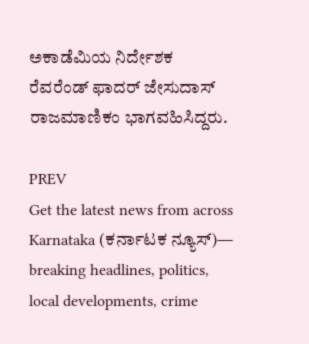ಅಕಾಡೆಮಿಯ ನಿರ್ದೇಶಕ ರೆವರೆಂಡ್ ಫಾದರ್ ಜೇಸುದಾಸ್ ರಾಜಮಾಣಿಕಂ ಭಾಗವಹಿಸಿದ್ದರು.

PREV
Get the latest news from across Karnataka (ಕರ್ನಾಟಕ ನ್ಯೂಸ್)— breaking headlines, politics, local developments, crime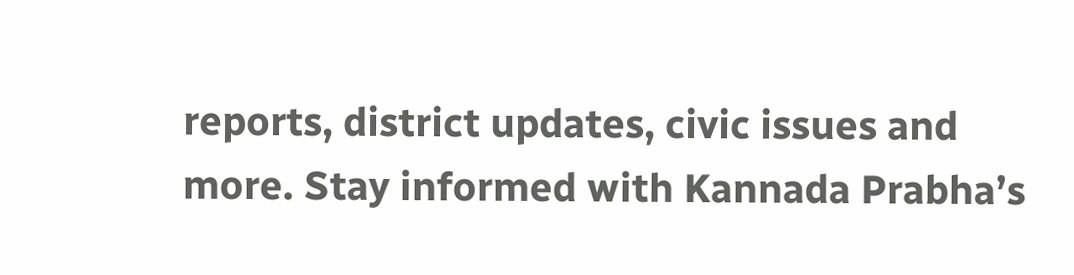reports, district updates, civic issues and more. Stay informed with Kannada Prabha’s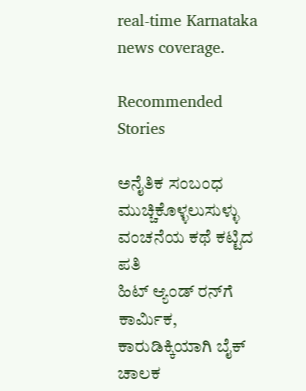real‑time Karnataka news coverage.

Recommended Stories

ಅನೈತಿಕ ಸಂಬಂಧ ಮುಚ್ಚಿಕೊಳ್ಳಲುಸುಳ್ಳು ವಂಚನೆಯ ಕಥೆ ಕಟ್ಟಿದ ಪತಿ
ಹಿಟ್ ಆ್ಯಂಡ್‌ ರನ್‌ಗೆ ಕಾರ್ಮಿಕ, ಕಾರುಡಿಕ್ಕಿಯಾಗಿ ಬೈಕ್‌ ಚಾಲಕ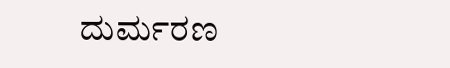ದುರ್ಮರಣ